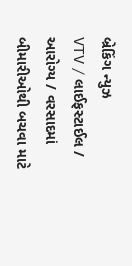બ્રેકિંગ ન્યુઝ
VTV / લાઈફસ્ટાઈલ / આરોગ્ય / વરસાદમાં બીમારીઓથી બચવા માટે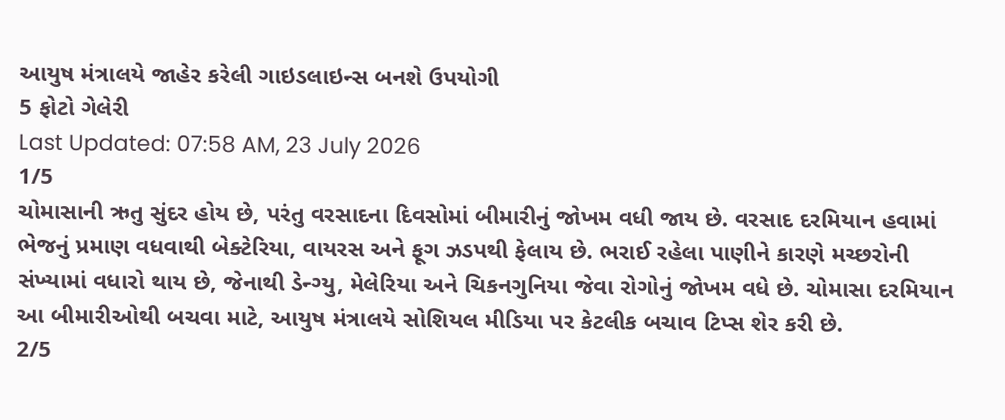આયુષ મંત્રાલયે જાહેર કરેલી ગાઇડલાઇન્સ બનશે ઉપયોગી
5 ફોટો ગેલેરી
Last Updated: 07:58 AM, 23 July 2026
1/5
ચોમાસાની ઋતુ સુંદર હોય છે, પરંતુ વરસાદના દિવસોમાં બીમારીનું જોખમ વધી જાય છે. વરસાદ દરમિયાન હવામાં ભેજનું પ્રમાણ વધવાથી બેક્ટેરિયા, વાયરસ અને ફૂગ ઝડપથી ફેલાય છે. ભરાઈ રહેલા પાણીને કારણે મચ્છરોની સંખ્યામાં વધારો થાય છે, જેનાથી ડેન્ગ્યુ, મેલેરિયા અને ચિકનગુનિયા જેવા રોગોનું જોખમ વધે છે. ચોમાસા દરમિયાન આ બીમારીઓથી બચવા માટે, આયુષ મંત્રાલયે સોશિયલ મીડિયા પર કેટલીક બચાવ ટિપ્સ શેર કરી છે.
2/5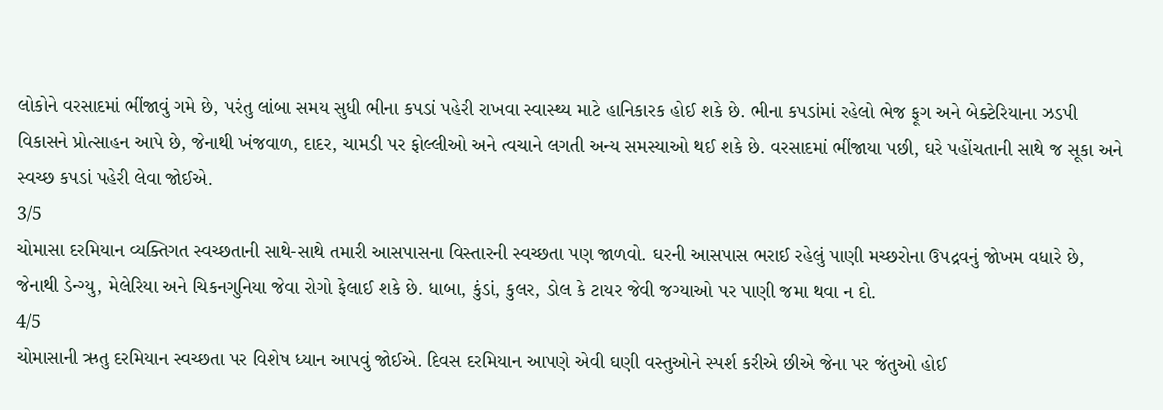લોકોને વરસાદમાં ભીંજાવું ગમે છે, પરંતુ લાંબા સમય સુધી ભીના કપડાં પહેરી રાખવા સ્વાસ્થ્ય માટે હાનિકારક હોઈ શકે છે. ભીના કપડાંમાં રહેલો ભેજ ફૂગ અને બેક્ટેરિયાના ઝડપી વિકાસને પ્રોત્સાહન આપે છે, જેનાથી ખંજવાળ, દાદર, ચામડી પર ફોલ્લીઓ અને ત્વચાને લગતી અન્ય સમસ્યાઓ થઈ શકે છે. વરસાદમાં ભીંજાયા પછી, ઘરે પહોંચતાની સાથે જ સૂકા અને સ્વચ્છ કપડાં પહેરી લેવા જોઈએ.
3/5
ચોમાસા દરમિયાન વ્યક્તિગત સ્વચ્છતાની સાથે-સાથે તમારી આસપાસના વિસ્તારની સ્વચ્છતા પણ જાળવો. ઘરની આસપાસ ભરાઈ રહેલું પાણી મચ્છરોના ઉપદ્રવનું જોખમ વધારે છે, જેનાથી ડેન્ગ્યુ, મેલેરિયા અને ચિકનગુનિયા જેવા રોગો ફેલાઈ શકે છે. ધાબા, કુંડાં, કુલર, ડોલ કે ટાયર જેવી જગ્યાઓ પર પાણી જમા થવા ન દો.
4/5
ચોમાસાની ઋતુ દરમિયાન સ્વચ્છતા પર વિશેષ ધ્યાન આપવું જોઈએ. દિવસ દરમિયાન આપણે એવી ઘણી વસ્તુઓને સ્પર્શ કરીએ છીએ જેના પર જંતુઓ હોઈ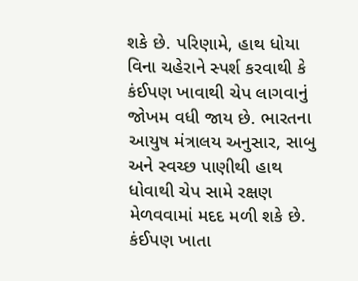શકે છે. પરિણામે, હાથ ધોયા વિના ચહેરાને સ્પર્શ કરવાથી કે કંઈપણ ખાવાથી ચેપ લાગવાનું જોખમ વધી જાય છે. ભારતના આયુષ મંત્રાલય અનુસાર, સાબુ અને સ્વચ્છ પાણીથી હાથ ધોવાથી ચેપ સામે રક્ષણ મેળવવામાં મદદ મળી શકે છે. કંઈપણ ખાતા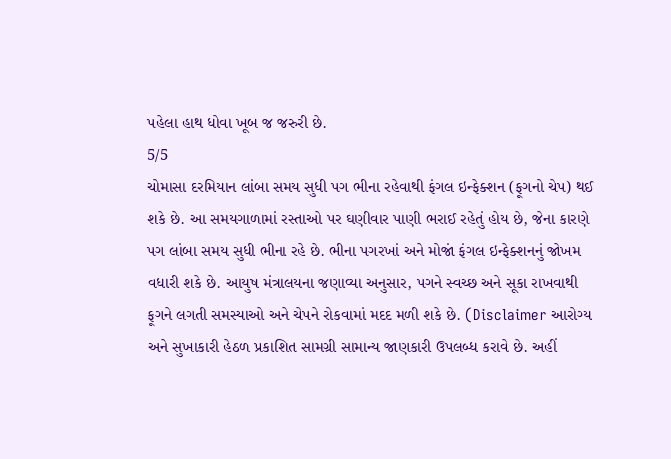પહેલા હાથ ધોવા ખૂબ જ જરુરી છે.
5/5
ચોમાસા દરમિયાન લાંબા સમય સુધી પગ ભીના રહેવાથી ફંગલ ઇન્ફેક્શન (ફૂગનો ચેપ) થઈ શકે છે. આ સમયગાળામાં રસ્તાઓ પર ઘણીવાર પાણી ભરાઈ રહેતું હોય છે, જેના કારણે પગ લાંબા સમય સુધી ભીના રહે છે. ભીના પગરખાં અને મોજાં ફંગલ ઇન્ફેક્શનનું જોખમ વધારી શકે છે. આયુષ મંત્રાલયના જણાવ્યા અનુસાર, પગને સ્વચ્છ અને સૂકા રાખવાથી ફૂગને લગતી સમસ્યાઓ અને ચેપને રોકવામાં મદદ મળી શકે છે. (Disclaimer આરોગ્ય અને સુખાકારી હેઠળ પ્રકાશિત સામગ્રી સામાન્ય જાણકારી ઉપલબ્ધ કરાવે છે. અહીં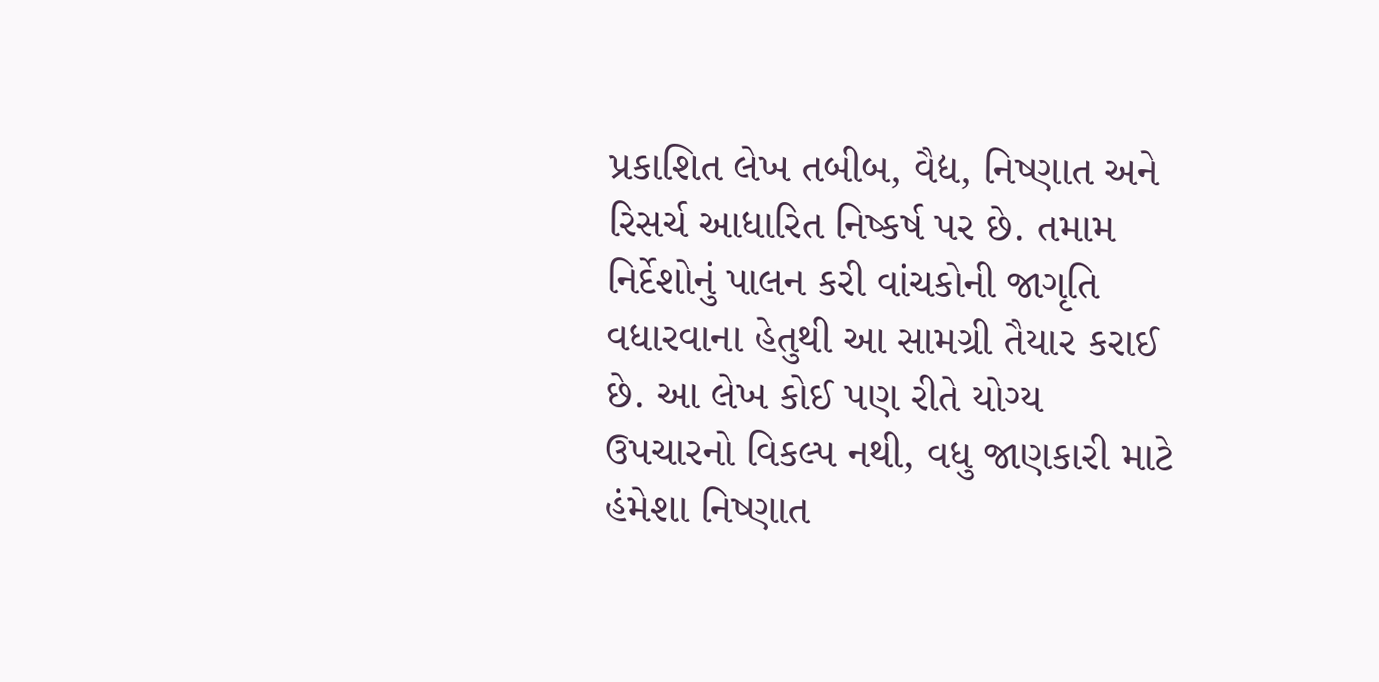પ્રકાશિત લેખ તબીબ, વૈદ્ય, નિષ્ણાત અને રિસર્ચ આધારિત નિષ્કર્ષ પર છે. તમામ નિર્દેશોનું પાલન કરી વાંચકોની જાગૃતિ વધારવાના હેતુથી આ સામગ્રી તૈયાર કરાઈ છે. આ લેખ કોઈ પણ રીતે યોગ્ય ઉપચારનો વિકલ્પ નથી, વધુ જાણકારી માટે હંમેશા નિષ્ણાત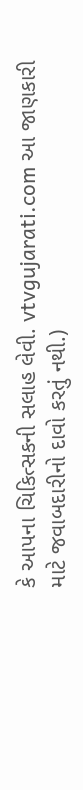કે આપના ચિકિત્સકની સલાહ લેવી. vtvgujarati.com આ જાણકારી માટે જવાબદારીનો દાવો કરતું નથી.)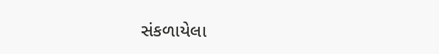સંકળાયેલા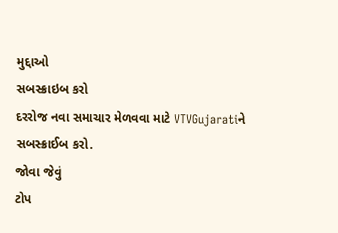મુદ્દાઓ
સબસ્ક્રાઇબ કરો
દરરોજ નવા સમાચાર મેળવવા માટે VTVGujaratiને સબસ્ક્રાઈબ કરો.
જોવા જેવું
ટોપ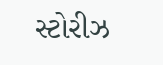સ્ટોરીઝ